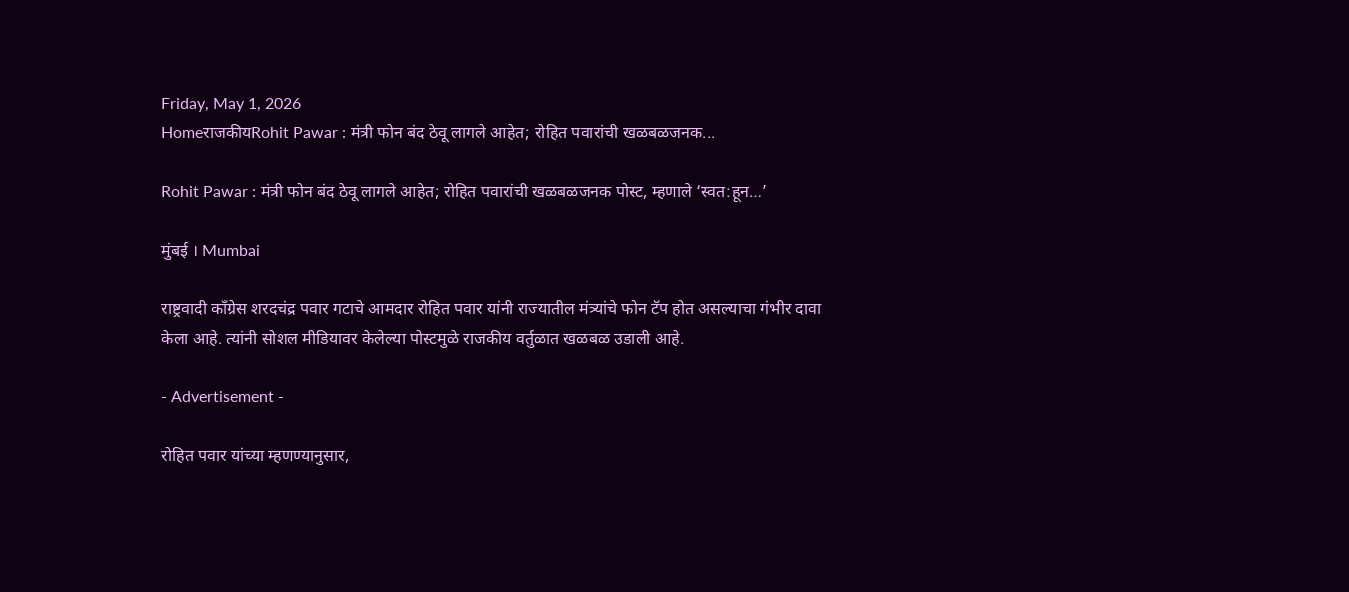Friday, May 1, 2026
HomeराजकीयRohit Pawar : मंत्री फोन बंद ठेवू लागले आहेत; रोहित पवारांची खळबळजनक...

Rohit Pawar : मंत्री फोन बंद ठेवू लागले आहेत; रोहित पवारांची खळबळजनक पोस्ट, म्हणाले ‘स्वत:हून…’

मुंबई । Mumbai

राष्ट्रवादी काँग्रेस शरदचंद्र पवार गटाचे आमदार रोहित पवार यांनी राज्यातील मंत्र्यांचे फोन टॅप होत असल्याचा गंभीर दावा केला आहे. त्यांनी सोशल मीडियावर केलेल्या पोस्टमुळे राजकीय वर्तुळात खळबळ उडाली आहे.

- Advertisement -

रोहित पवार यांच्या म्हणण्यानुसार,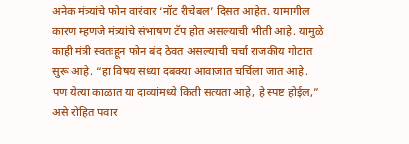अनेक मंत्र्यांचे फोन वारंवार ‘नॉट रीचेबल’ दिसत आहेत. यामागील कारण म्हणजे मंत्र्यांचे संभाषण टॅप होत असल्याची भीती आहे. यामुळे काही मंत्री स्वतःहून फोन बंद ठेवत असल्याची चर्चा राजकीय गोटात सुरू आहे. “हा विषय सध्या दबक्या आवाजात चर्चिला जात आहे. पण येत्या काळात या दाव्यांमध्ये किती सत्यता आहे, हे स्पष्ट होईल,” असे रोहित पवार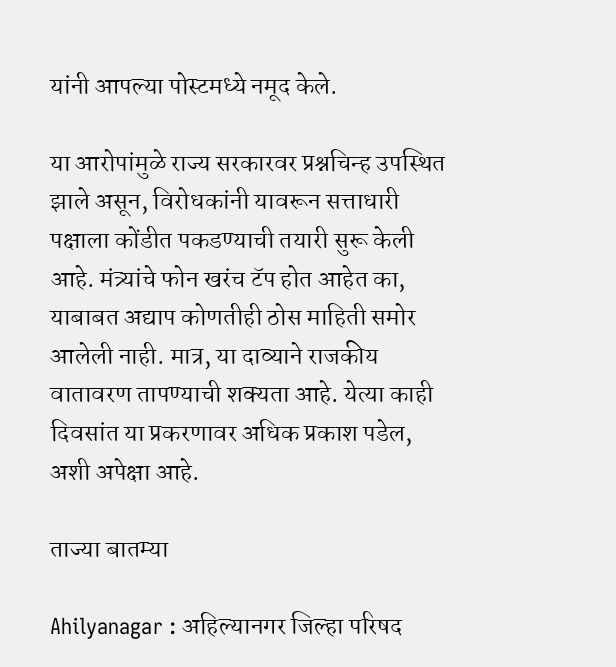यांनी आपल्या पोस्टमध्ये नमूद केले.

या आरोपांमुळे राज्य सरकारवर प्रश्नचिन्ह उपस्थित झाले असून, विरोधकांनी यावरून सत्ताधारी पक्षाला कोंडीत पकडण्याची तयारी सुरू केली आहे. मंत्र्यांचे फोन खरंच टॅप होत आहेत का, याबाबत अद्याप कोणतीही ठोस माहिती समोर आलेली नाही. मात्र, या दाव्याने राजकीय वातावरण तापण्याची शक्यता आहे. येत्या काही दिवसांत या प्रकरणावर अधिक प्रकाश पडेल, अशी अपेक्षा आहे.

ताज्या बातम्या

Ahilyanagar : अहिल्यानगर जिल्हा परिषद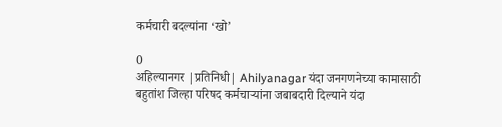कर्मचारी बदल्यांना ‘खो’

0
अहिल्यानगर |प्रतिनिधी| Ahilyanagar यंदा जनगणनेच्या कामासाठी बहुतांश जिल्हा परिषद कर्मचार्‍यांना जबाबदारी दिल्याने यंदा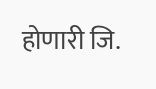होणारी जि.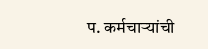प. कर्मचार्‍यांची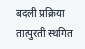बदली प्रक्रिया तात्पुरती स्थगित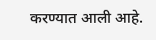करण्यात आली आहे.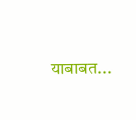याबाबत...